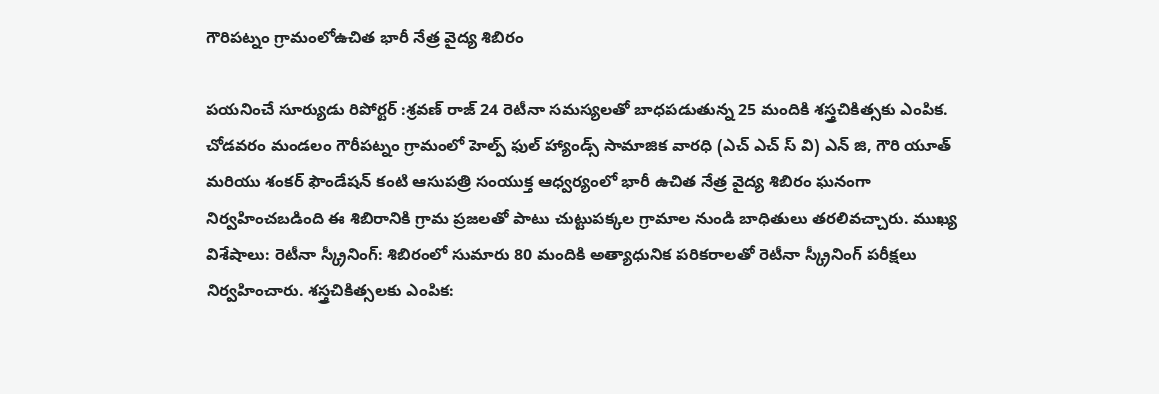గౌరిపట్నం గ్రామంలోఉచిత భారీ నేత్ర వైద్య శిబిరం

పయనించే సూర్యుడు రిపోర్టర్ :శ్రవణ్ రాజ్ 24 రెటీనా సమస్యలతో బాధపడుతున్న 25 మందికి శస్త్రచికిత్సకు ఎంపిక. చోడవరం మండలం గౌరీపట్నం గ్రామంలో హెల్ప్ ఫుల్ హ్యాండ్స్ సామాజిక వారధి (ఎచ్ ఎచ్ స్ వి) ఎన్ జి, గౌరి యూత్ మరియు శంకర్ ఫౌండేషన్ కంటి ఆసుపత్రి సంయుక్త ఆధ్వర్యంలో భారీ ఉచిత నేత్ర వైద్య శిబిరం ఘనంగా నిర్వహించబడింది ఈ శిబిరానికి గ్రామ ప్రజలతో పాటు చుట్టుపక్కల గ్రామాల నుండి బాధితులు తరలివచ్చారు. ముఖ్య విశేషాలు: రెటీనా స్క్రీనింగ్: శిబిరంలో సుమారు 80 మందికి అత్యాధునిక పరికరాలతో రెటీనా స్క్రీనింగ్ పరీక్షలు నిర్వహించారు. శస్త్రచికిత్సలకు ఎంపిక: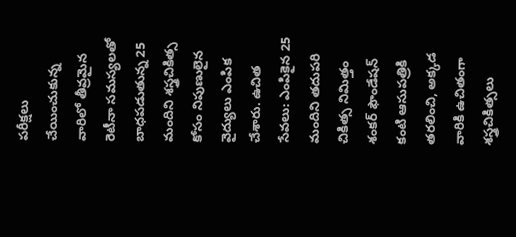పరీక్షలు చేయించుకున్న వారిలో తీవ్రమైన రెటీనా సమస్యలతో బాధపడుతున్న 25 మందిని శస్త్రచికిత్స కోసం నిపుణులైన వైద్యులు ఎంపిక చేశారు. ఉచిత సేవలు: ఎంపికైన 25 మందిని తదుపరి చికిత్స నిమిత్తం శంకర్ ఫౌండేషన్ కంటి ఆసుపత్రికి తరలించి, అక్కడ వారికి ఉచితంగా శస్త్రచికిత్సలు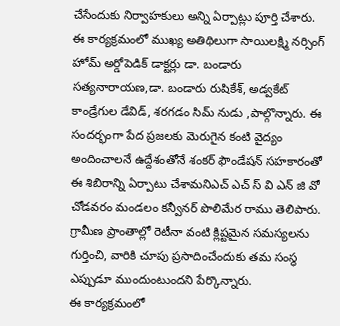చేసేందుకు నిర్వాహకులు అన్ని ఏర్పాట్లు పూర్తి చేశారు. ఈ కార్యక్రమంలో ముఖ్య అతిథిలుగా సాయిలక్ష్మి నర్సింగ్ హోమ్ అర్డోపెడిక్ డాక్టర్లు డా. బండారు సత్యనారాయణ,డా. బండారు రుషికేశ్, అడ్వకేట్ కాండ్రేగుల డేవిడ్, శరగడం సిమ్ నుడు ,పాల్గొన్నారు. ఈ సందర్భంగా పేద ప్రజలకు మెరుగైన కంటి వైద్యం అందించాలనే ఉద్దేశంతోనే శంకర్ ఫౌండేషన్ సహకారంతో ఈ శిబిరాన్ని ఏర్పాటు చేశామనిఎచ్ ఎచ్ స్ వి ఎన్ జి వో చోడవరం మండలం కన్వీనర్ పొలిమేర రాము తెలిపారు. గ్రామీణ ప్రాంతాల్లో రెటీనా వంటి క్లిష్టమైన సమస్యలను గుర్తించి, వారికి చూపు ప్రసాదించేందుకు తమ సంస్థ ఎప్పుడూ ముందుంటుందని పేర్కొన్నారు.
ఈ కార్యక్రమంలో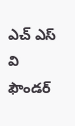ఎచ్ ఎస్ వి ఫౌండర్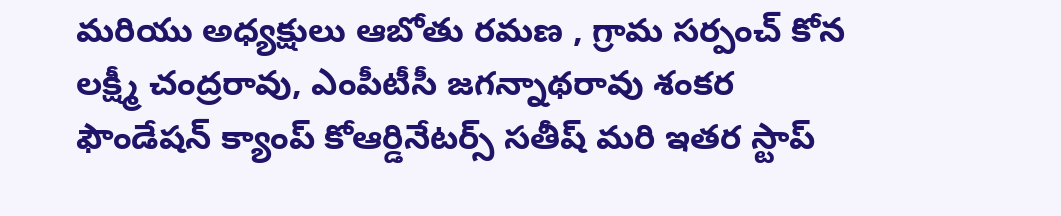మరియు అధ్యక్షులు ఆబోతు రమణ , గ్రామ సర్పంచ్ కోన లక్ష్మీ చంద్రరావు, ఎంపీటీసీ జగన్నాథరావు శంకర ఫౌండేషన్ క్యాంప్ కోఆర్డినేటర్స్ సతీష్ మరి ఇతర స్టాప్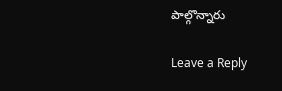పాల్గొన్నారు

Leave a Reply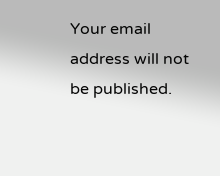Your email address will not be published.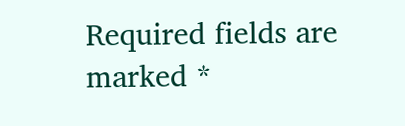Required fields are marked *